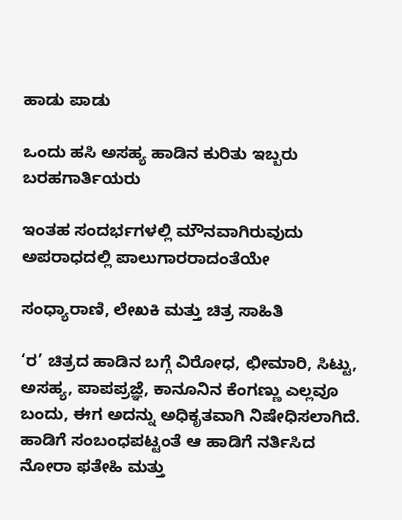ಹಾಡು ಪಾಡು

ಒಂದು ಹಸಿ ಅಸಹ್ಯ ಹಾಡಿನ ಕುರಿತು ಇಬ್ಬರು ಬರಹಗಾರ್ತಿಯರು

ಇಂತಹ ಸಂದರ್ಭಗಳಲ್ಲಿ ಮೌನವಾಗಿರುವುದು ಅಪರಾಧದಲ್ಲಿ ಪಾಲುಗಾರರಾದಂತೆಯೇ

ಸಂಧ್ಯಾರಾಣಿ, ಲೇಖಕಿ ಮತ್ತು ಚಿತ್ರ ಸಾಹಿತಿ

‘ರ’ ಚಿತ್ರದ ಹಾಡಿನ ಬಗ್ಗೆ ವಿರೋಧ, ಛೀಮಾರಿ, ಸಿಟ್ಟು, ಅಸಹ್ಯ, ಪಾಪಪ್ರಜ್ಞೆ, ಕಾನೂನಿನ ಕೆಂಗಣ್ಣು ಎಲ್ಲವೂ ಬಂದು, ಈಗ ಅದನ್ನು ಅಧಿಕೃತವಾಗಿ ನಿಷೇಧಿಸಲಾಗಿದೆ. ಹಾಡಿಗೆ ಸಂಬಂಧಪಟ್ಟಂತೆ ಆ ಹಾಡಿಗೆ ನರ್ತಿಸಿದ ನೋರಾ ಫತೇಹಿ ಮತ್ತು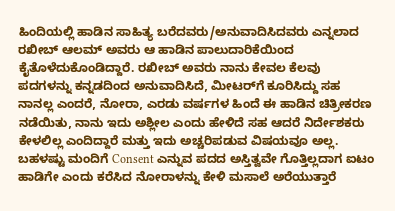ಹಿಂದಿಯಲ್ಲಿ ಹಾಡಿನ ಸಾಹಿತ್ಯ ಬರೆದವರು/ಅನುವಾದಿಸಿದವರು ಎನ್ನಲಾದ ರಖೀಬ್ ಆಲಮ್ ಅವರು ಆ ಹಾಡಿನ ಪಾಲುದಾರಿಕೆಯಿಂದ ಕೈತೊಳೆದುಕೊಂಡಿದ್ದಾರೆ. ರಖೀಬ್ ಅವರು ನಾನು ಕೇವಲ ಕೆಲವು ಪದಗಳನ್ನು ಕನ್ನಡದಿಂದ ಅನುವಾದಿಸಿದೆ, ಮೀಟರ್‌ಗೆ ಕೂರಿಸಿದ್ದು ಸಹ ನಾನಲ್ಲ ಎಂದರೆ, ನೋರಾ, ಎರಡು ವರ್ಷಗಳ ಹಿಂದೆ ಈ ಹಾಡಿನ ಚಿತ್ರೀಕರಣ ನಡೆಯಿತು, ನಾನು ಇದು ಅಶ್ಲೀಲ ಎಂದು ಹೇಳಿದೆ ಸಹ ಆದರೆ ನಿರ್ದೇಶಕರು ಕೇಳಲಿಲ್ಲ ಎಂದಿದ್ದಾರೆ ಮತ್ತು ಇದು ಅಚ್ಚರಿಪಡುವ ವಿಷಯವೂ ಅಲ್ಲ. ಬಹಳಷ್ಟು ಮಂದಿಗೆ Consent ಎನ್ನುವ ಪದದ ಅಸ್ತಿತ್ವವೇ ಗೊತ್ತಿಲ್ಲದಾಗ ಐಟಂ ಹಾಡಿಗೇ ಎಂದು ಕರೆಸಿದ ನೋರಾಳನ್ನು ಕೇಳಿ ಮಸಾಲೆ ಅರೆಯುತ್ತಾರೆ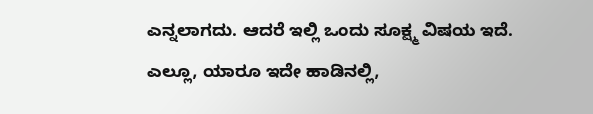ಎನ್ನಲಾಗದು. ಆದರೆ ಇಲ್ಲಿ ಒಂದು ಸೂಕ್ಷ್ಮ ವಿಷಯ ಇದೆ. ಎಲ್ಲೂ, ಯಾರೂ ಇದೇ ಹಾಡಿನಲ್ಲಿ,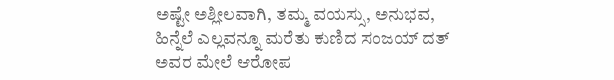ಅಷ್ಟೇ ಅಶ್ಲೀಲವಾಗಿ, ತಮ್ಮ ವಯಸ್ಸು, ಅನುಭವ, ಹಿನ್ನೆಲೆ ಎಲ್ಲವನ್ನೂ ಮರೆತು ಕುಣಿದ ಸಂಜಯ್ ದತ್ ಅವರ ಮೇಲೆ ಆರೋಪ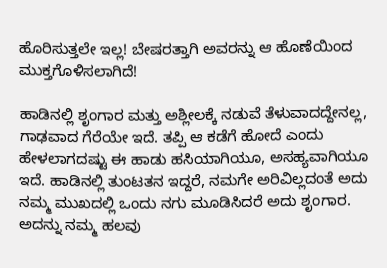ಹೊರಿಸುತ್ತಲೇ ಇಲ್ಲ! ಬೇಷರತ್ತಾಗಿ ಅವರನ್ನು ಆ ಹೊಣೆಯಿಂದ ಮುಕ್ತಗೊಳಿಸಲಾಗಿದೆ!

ಹಾಡಿನಲ್ಲಿ ಶೃಂಗಾರ ಮತ್ತು ಅಶ್ಲೀಲಕ್ಕೆ ನಡುವೆ ತೆಳುವಾದದ್ದೇನಲ್ಲ, ಗಾಢವಾದ ಗೆರೆಯೇ ಇದೆ. ತಪ್ಪಿ ಆ ಕಡೆಗೆ ಹೋದೆ ಎಂದು ಹೇಳಲಾಗದಷ್ಟು ಈ ಹಾಡು ಹಸಿಯಾಗಿಯೂ, ಅಸಹ್ಯವಾಗಿಯೂ ಇದೆ. ಹಾಡಿನಲ್ಲಿ ತುಂಟತನ ಇದ್ದರೆ, ನಮಗೇ ಅರಿವಿಲ್ಲದಂತೆ ಅದು ನಮ್ಮ ಮುಖದಲ್ಲಿ ಒಂದು ನಗು ಮೂಡಿಸಿದರೆ ಅದು ಶೃಂಗಾರ. ಅದನ್ನು ನಮ್ಮ ಹಲವು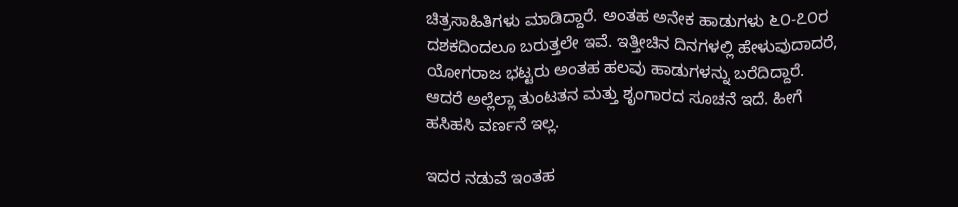ಚಿತ್ರಸಾಹಿತಿಗಳು ಮಾಡಿದ್ದಾರೆ. ಅಂತಹ ಅನೇಕ ಹಾಡುಗಳು ೬೦-೭೦ರ ದಶಕದಿಂದಲೂ ಬರುತ್ತಲೇ ಇವೆ. ಇತ್ತೀಚಿನ ದಿನಗಳಲ್ಲಿ ಹೇಳುವುದಾದರೆ, ಯೋಗರಾಜ ಭಟ್ಟರು ಅಂತಹ ಹಲವು ಹಾಡುಗಳನ್ನು ಬರೆದಿದ್ದಾರೆ. ಆದರೆ ಅಲ್ಲೆಲ್ಲಾ ತುಂಟತನ ಮತ್ತು ಶೃಂಗಾರದ ಸೂಚನೆ ಇದೆ. ಹೀಗೆ ಹಸಿಹಸಿ ವರ್ಣನೆ ಇಲ್ಲ.

ಇದರ ನಡುವೆ ಇಂತಹ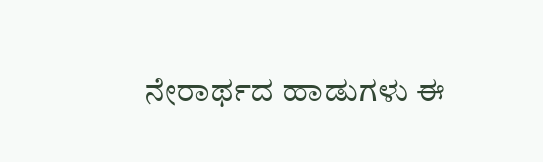ನೇರಾರ್ಥದ ಹಾಡುಗಳು ಈ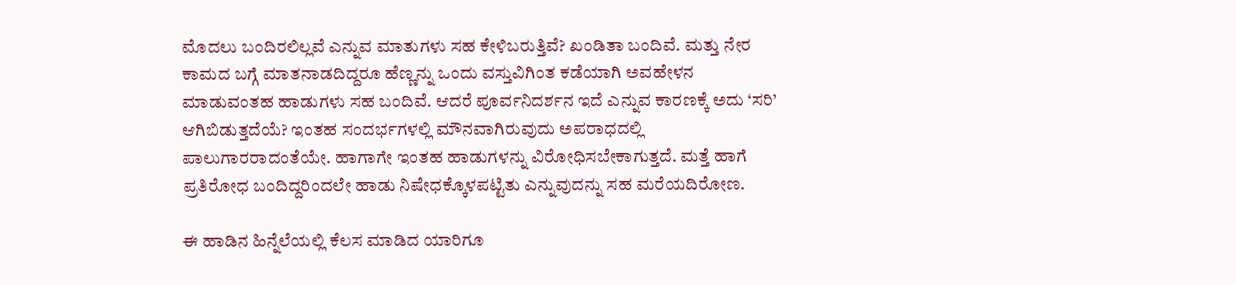ಮೊದಲು ಬಂದಿರಲಿಲ್ಲವೆ ಎನ್ನುವ ಮಾತುಗಳು ಸಹ ಕೇಳಿಬರುತ್ತಿವೆ? ಖಂಡಿತಾ ಬಂದಿವೆ. ಮತ್ತು ನೇರ ಕಾಮದ ಬಗ್ಗೆ ಮಾತನಾಡದಿದ್ದರೂ ಹೆಣ್ಣನ್ನು ಒಂದು ವಸ್ತುವಿಗಿಂತ ಕಡೆಯಾಗಿ ಅವಹೇಳನ ಮಾಡುವಂತಹ ಹಾಡುಗಳು ಸಹ ಬಂದಿವೆ. ಆದರೆ ಪೂರ್ವನಿದರ್ಶನ ಇದೆ ಎನ್ನುವ ಕಾರಣಕ್ಕೆ ಅದು ‘ಸರಿ’ ಆಗಿಬಿಡುತ್ತದೆಯೆ? ಇಂತಹ ಸಂದರ್ಭಗಳಲ್ಲಿ ಮೌನವಾಗಿರುವುದು ಅಪರಾಧದಲ್ಲಿ ಪಾಲುಗಾರರಾದಂತೆಯೇ. ಹಾಗಾಗೇ ಇಂತಹ ಹಾಡುಗಳನ್ನು ವಿರೋಧಿಸಬೇಕಾಗುತ್ತದೆ. ಮತ್ತೆ ಹಾಗೆ ಪ್ರತಿರೋಧ ಬಂದಿದ್ದರಿಂದಲೇ ಹಾಡು ನಿಷೇಧಕ್ಕೊಳಪಟ್ಟಿತು ಎನ್ನುವುದನ್ನು ಸಹ ಮರೆಯದಿರೋಣ.

ಈ ಹಾಡಿನ ಹಿನ್ನೆಲೆಯಲ್ಲಿ ಕೆಲಸ ಮಾಡಿದ ಯಾರಿಗೂ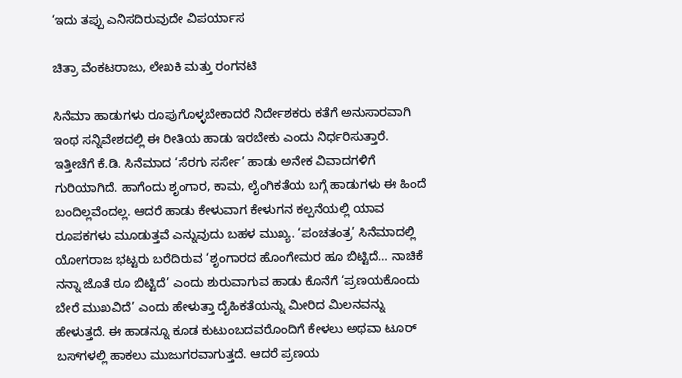‘ಇದು ತಪ್ಪು ಎನಿಸದಿರುವುದೇ ವಿಪರ್ಯಾಸ

ಚಿತ್ರಾ ವೆಂಕಟರಾಜು, ಲೇಖಕಿ ಮತ್ತು ರಂಗನಟಿ

ಸಿನೆಮಾ ಹಾಡುಗಳು ರೂಪುಗೊಳ್ಳಬೇಕಾದರೆ ನಿರ್ದೇಶಕರು ಕತೆಗೆ ಅನುಸಾರವಾಗಿ ಇಂಥ ಸನ್ನಿವೇಶದಲ್ಲಿ ಈ ರೀತಿಯ ಹಾಡು ಇರಬೇಕು ಎಂದು ನಿರ್ಧರಿಸುತ್ತಾರೆ. ಇತ್ತೀಚೆಗೆ ಕೆ.ಡಿ. ಸಿನೆಮಾದ ‘ಸೆರಗು ಸರ್ಸೇ’ ಹಾಡು ಅನೇಕ ವಿವಾದಗಳಿಗೆ ಗುರಿಯಾಗಿದೆ. ಹಾಗೆಂದು ಶೃಂಗಾರ, ಕಾಮ, ಲೈಂಗಿಕತೆಯ ಬಗ್ಗೆ ಹಾಡುಗಳು ಈ ಹಿಂದೆ ಬಂದಿಲ್ಲವೆಂದಲ್ಲ. ಆದರೆ ಹಾಡು ಕೇಳುವಾಗ ಕೇಳುಗನ ಕಲ್ಪನೆಯಲ್ಲಿ ಯಾವ ರೂಪಕಗಳು ಮೂಡುತ್ತವೆ ಎನ್ನುವುದು ಬಹಳ ಮುಖ್ಯ. ‘ಪಂಚತಂತ್ರ’ ಸಿನೆಮಾದಲ್ಲಿ ಯೋಗರಾಜ ಭಟ್ಟರು ಬರೆದಿರುವ ‘ಶೃಂಗಾರದ ಹೊಂಗೇಮರ ಹೂ ಬಿಟ್ಟಿದೆ… ನಾಚಿಕೆ ನನ್ನಾ ಜೊತೆ ಠೂ ಬಿಟ್ಟಿದೆ’ ಎಂದು ಶುರುವಾಗುವ ಹಾಡು ಕೊನೆಗೆ ‘ಪ್ರಣಯಕೊಂದು ಬೇರೆ ಮುಖವಿದೆ’ ಎಂದು ಹೇಳುತ್ತಾ ದೈಹಿಕತೆಯನ್ನು ಮೀರಿದ ಮಿಲನವನ್ನು ಹೇಳುತ್ತದೆ. ಈ ಹಾಡನ್ನೂ ಕೂಡ ಕುಟುಂಬದವರೊಂದಿಗೆ ಕೇಳಲು ಅಥವಾ ಟೂರ್ ಬಸ್‌ಗಳಲ್ಲಿ ಹಾಕಲು ಮುಜುಗರವಾಗುತ್ತದೆ. ಆದರೆ ಪ್ರಣಯ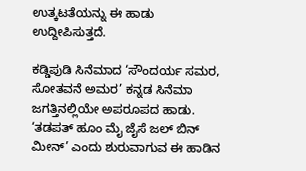ಉತ್ಕಟತೆಯನ್ನು ಈ ಹಾಡು ಉದ್ದೀಪಿಸುತ್ತದೆ.

ಕಡ್ಡಿಪುಡಿ ಸಿನೆಮಾದ ‘ಸೌಂದರ್ಯ ಸಮರ, ಸೋತವನೆ ಅಮರ’ ಕನ್ನಡ ಸಿನೆಮಾ ಜಗತ್ತಿನಲ್ಲಿಯೇ ಅಪರೂಪದ ಹಾಡು. ‘ತಡಪತ್ ಹೂಂ ಮೈ ಜೈಸೆ ಜಲ್ ಬಿನ್ ಮೀನ್’ ಎಂದು ಶುರುವಾಗುವ ಈ ಹಾಡಿನ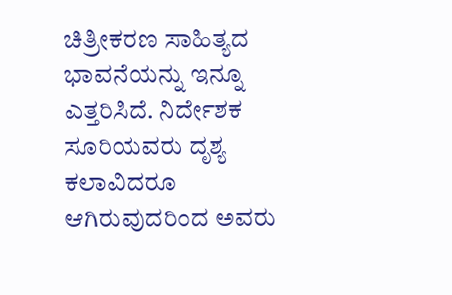ಚಿತ್ರೀಕರಣ ಸಾಹಿತ್ಯದ ಭಾವನೆಯನ್ನು ಇನ್ನೂ ಎತ್ತರಿಸಿದೆ. ನಿರ್ದೇಶಕ ಸೂರಿಯವರು ದೃಶ್ಯ ಕಲಾವಿದರೂ ಆಗಿರುವುದರಿಂದ ಅವರು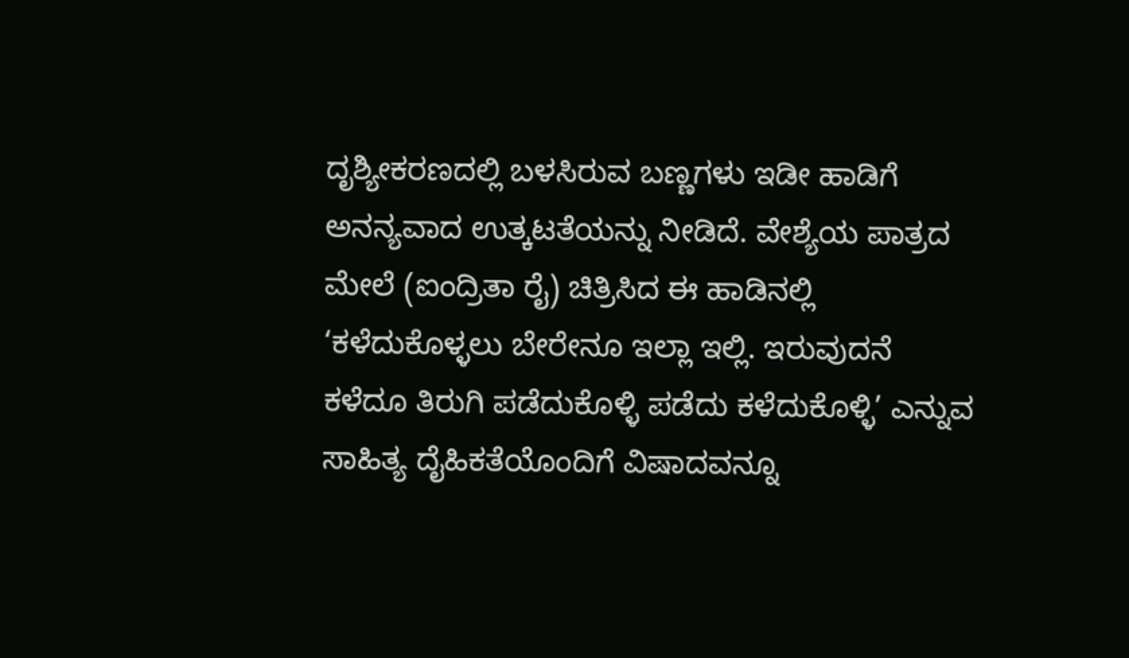ದೃಶ್ಯೀಕರಣದಲ್ಲಿ ಬಳಸಿರುವ ಬಣ್ಣಗಳು ಇಡೀ ಹಾಡಿಗೆ ಅನನ್ಯವಾದ ಉತ್ಕಟತೆಯನ್ನು ನೀಡಿದೆ. ವೇಶ್ಯೆಯ ಪಾತ್ರದ ಮೇಲೆ (ಐಂದ್ರಿತಾ ರೈ) ಚಿತ್ರಿಸಿದ ಈ ಹಾಡಿನಲ್ಲಿ ‘ಕಳೆದುಕೊಳ್ಳಲು ಬೇರೇನೂ ಇಲ್ಲಾ ಇಲ್ಲಿ. ಇರುವುದನೆ ಕಳೆದೂ ತಿರುಗಿ ಪಡೆದುಕೊಳ್ಳಿ ಪಡೆದು ಕಳೆದುಕೊಳ್ಳಿ’ ಎನ್ನುವ ಸಾಹಿತ್ಯ ದೈಹಿಕತೆಯೊಂದಿಗೆ ವಿಷಾದವನ್ನೂ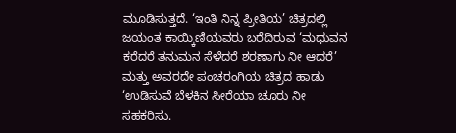ಮೂಡಿಸುತ್ತದೆ. ‘ಇಂತಿ ನಿನ್ನ ಪ್ರೀತಿಯ’ ಚಿತ್ರದಲ್ಲಿ ಜಯಂತ ಕಾಯ್ಕಿಣಿಯವರು ಬರೆದಿರುವ ‘ಮಧುವನ ಕರೆದರೆ ತನುಮನ ಸೆಳೆದರೆ ಶರಣಾಗು ನೀ ಆದರೆ’ ಮತ್ತು ಅವರದೇ ಪಂಚರಂಗಿಯ ಚಿತ್ರದ ಹಾಡು ‘ಉಡಿಸುವೆ ಬೆಳಕಿನ ಸೀರೆಯಾ ಚೂರು ನೀ ಸಹಕರಿಸು.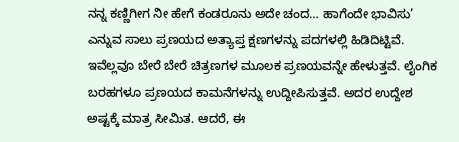ನನ್ನ ಕಣ್ಣಿಗೀಗ ನೀ ಹೇಗೆ ಕಂಡರೂನು ಅದೇ ಚಂದ… ಹಾಗೆಂದೇ ಭಾವಿಸು’ ಎನ್ನುವ ಸಾಲು ಪ್ರಣಯದ ಅತ್ಯಾಪ್ತ ಕ್ಷಣಗಳನ್ನು ಪದಗಳಲ್ಲಿ ಹಿಡಿದಿಟ್ಟಿವೆ. ಇವೆಲ್ಲವೂ ಬೇರೆ ಬೇರೆ ಚಿತ್ರಣಗಳ ಮೂಲಕ ಪ್ರಣಯವನ್ನೇ ಹೇಳುತ್ತವೆ. ಲೈಂಗಿಕ ಬರಹಗಳೂ ಪ್ರಣಯದ ಕಾಮನೆಗಳನ್ನು ಉದ್ದೀಪಿಸುತ್ತವೆ. ಅದರ ಉದ್ದೇಶ ಅಷ್ಟಕ್ಕೆ ಮಾತ್ರ ಸೀಮಿತ. ಆದರೆ, ಈ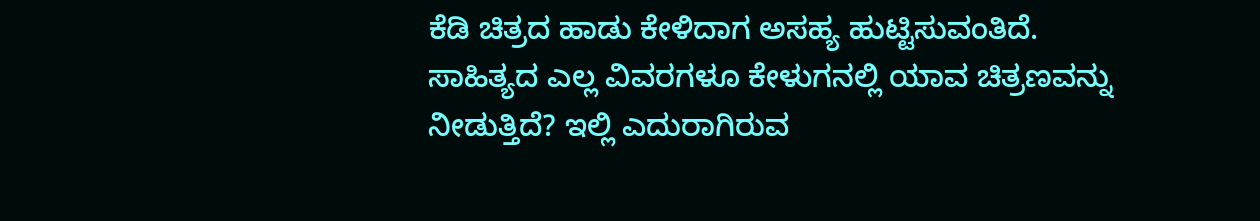ಕೆಡಿ ಚಿತ್ರದ ಹಾಡು ಕೇಳಿದಾಗ ಅಸಹ್ಯ ಹುಟ್ಟಿಸುವಂತಿದೆ. ಸಾಹಿತ್ಯದ ಎಲ್ಲ ವಿವರಗಳೂ ಕೇಳುಗನಲ್ಲಿ ಯಾವ ಚಿತ್ರಣವನ್ನು ನೀಡುತ್ತಿದೆ? ಇಲ್ಲಿ ಎದುರಾಗಿರುವ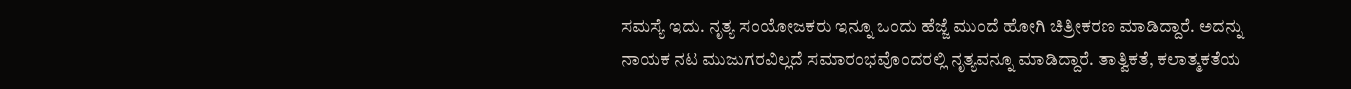ಸಮಸ್ಯೆ ಇದು. ನೃತ್ಯ ಸಂಯೋಜಕರು ಇನ್ನೂ ಒಂದು ಹೆಜ್ಜೆ ಮುಂದೆ ಹೋಗಿ ಚಿತ್ರೀಕರಣ ಮಾಡಿದ್ದಾರೆ. ಅದನ್ನು ನಾಯಕ ನಟ ಮುಜುಗರವಿಲ್ಲದೆ ಸಮಾರಂಭವೊಂದರಲ್ಲಿ ನೃತ್ಯವನ್ನೂ ಮಾಡಿದ್ದಾರೆ. ತಾತ್ವಿಕತೆ, ಕಲಾತ್ಮಕತೆಯ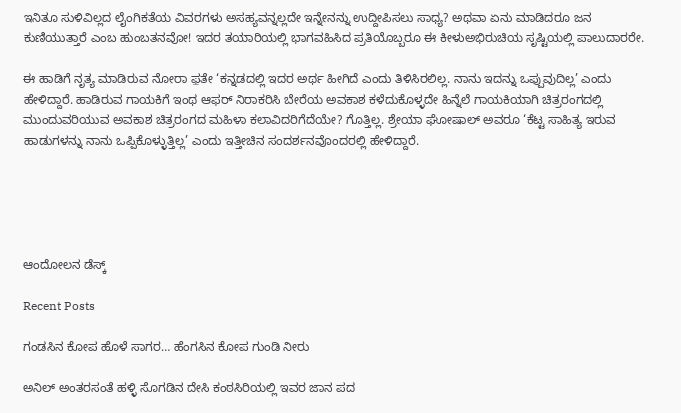ಇನಿತೂ ಸುಳಿವಿಲ್ಲದ ಲೈಂಗಿಕತೆಯ ವಿವರಗಳು ಅಸಹ್ಯವನ್ನಲ್ಲದೇ ಇನ್ನೇನನ್ನು ಉದ್ದೀಪಿಸಲು ಸಾಧ್ಯ? ಅಥವಾ ಏನು ಮಾಡಿದರೂ ಜನ ಕುಣಿಯುತ್ತಾರೆ ಎಂಬ ಹುಂಬತನವೋ! ಇದರ ತಯಾರಿಯಲ್ಲಿ ಭಾಗವಹಿಸಿದ ಪ್ರತಿಯೊಬ್ಬರೂ ಈ ಕೀಳುಅಭಿರುಚಿಯ ಸೃಷ್ಟಿಯಲ್ಲಿ ಪಾಲುದಾರರೇ.

ಈ ಹಾಡಿಗೆ ನೃತ್ಯ ಮಾಡಿರುವ ನೋರಾ ಫ಼ತೇ ‘ಕನ್ನಡದಲ್ಲಿ ಇದರ ಅರ್ಥ ಹೀಗಿದೆ ಎಂದು ತಿಳಿಸಿರಲಿಲ್ಲ. ನಾನು ಇದನ್ನು ಒಪ್ಪುವುದಿಲ್ಲ’ ಎಂದು ಹೇಳಿದ್ದಾರೆ. ಹಾಡಿರುವ ಗಾಯಕಿಗೆ ಇಂಥ ಆಫರ್ ನಿರಾಕರಿಸಿ ಬೇರೆಯ ಅವಕಾಶ ಕಳೆದುಕೊಳ್ಳದೇ ಹಿನ್ನೆಲೆ ಗಾಯಕಿಯಾಗಿ ಚಿತ್ರರಂಗದಲ್ಲಿ ಮುಂದುವರಿಯುವ ಅವಕಾಶ ಚಿತ್ರರಂಗದ ಮಹಿಳಾ ಕಲಾವಿದರಿಗೆದೆಯೇ? ಗೊತ್ತಿಲ್ಲ. ಶ್ರೇಯಾ ಘೋಷಾಲ್ ಅವರೂ ‘ಕೆಟ್ಟ ಸಾಹಿತ್ಯ ಇರುವ ಹಾಡುಗಳನ್ನು ನಾನು ಒಪ್ಪಿಕೊಳ್ಳುತ್ತಿಲ್ಲ’ ಎಂದು ಇತ್ತೀಚಿನ ಸಂದರ್ಶನವೊಂದರಲ್ಲಿ ಹೇಳಿದ್ದಾರೆ.





ಆಂದೋಲನ ಡೆಸ್ಕ್

Recent Posts

ಗಂಡಸಿನ ಕೋಪ ಹೊಳೆ ಸಾಗರ… ಹೆಂಗಸಿನ ಕೋಪ ಗುಂಡಿ ನೀರು

ಅನಿಲ್ ಅಂತರಸಂತೆ ಹಳ್ಳಿ ಸೊಗಡಿನ ದೇಸಿ ಕಂಠಸಿರಿಯಲ್ಲಿ ಇವರ ಜಾನ ಪದ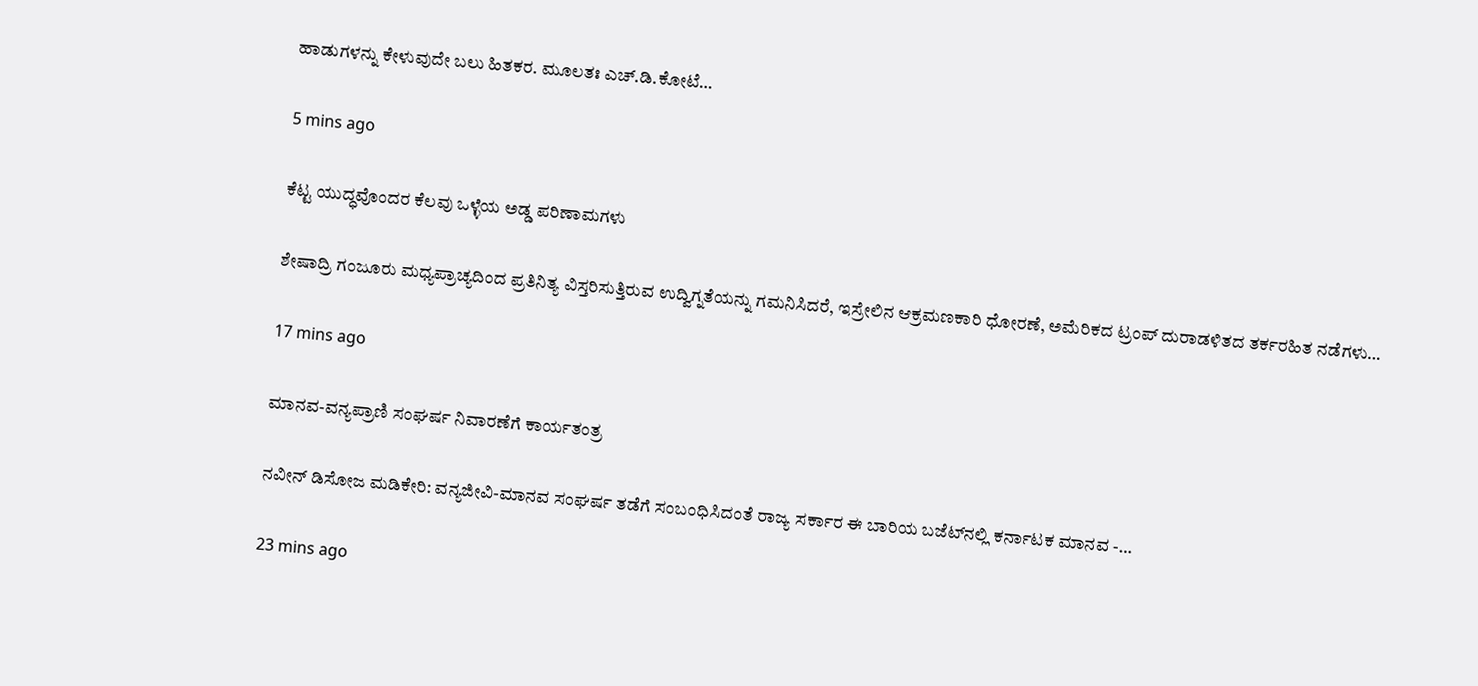ಹಾಡುಗಳನ್ನು ಕೇಳುವುದೇ ಬಲು ಹಿತಕರ. ಮೂಲತಃ ಎಚ್.ಡಿ.ಕೋಟೆ…

5 mins ago

ಕೆಟ್ಟ ಯುದ್ಧವೊಂದರ ಕೆಲವು ಒಳ್ಳೆಯ ಅಡ್ಡ ಪರಿಣಾಮಗಳು

ಶೇಷಾದ್ರಿ ಗಂಜೂರು ಮಧ್ಯಪ್ರಾಚ್ಯದಿಂದ ಪ್ರತಿನಿತ್ಯ ವಿಸ್ತರಿಸುತ್ತಿರುವ ಉದ್ವಿಗ್ನತೆಯನ್ನು ಗಮನಿಸಿದರೆ, ಇಸ್ರೇಲಿನ ಆಕ್ರಮಣಕಾರಿ ಧೋರಣೆ, ಅಮೆರಿಕದ ಟ್ರಂಪ್ ದುರಾಡಳಿತದ ತರ್ಕರಹಿತ ನಡೆಗಳು…

17 mins ago

ಮಾನವ-ವನ್ಯಪ್ರಾಣಿ ಸಂಘರ್ಷ ನಿವಾರಣೆಗೆ ಕಾರ್ಯತಂತ್ರ

ನವೀನ್ ಡಿಸೋಜ ಮಡಿಕೇರಿ: ವನ್ಯಜೀವಿ-ಮಾನವ ಸಂಘರ್ಷ ತಡೆಗೆ ಸಂಬಂಧಿಸಿದಂತೆ ರಾಜ್ಯ ಸರ್ಕಾರ ಈ ಬಾರಿಯ ಬಜೆಟ್‌ನಲ್ಲಿ ಕರ್ನಾಟಕ ಮಾನವ -…

23 mins ago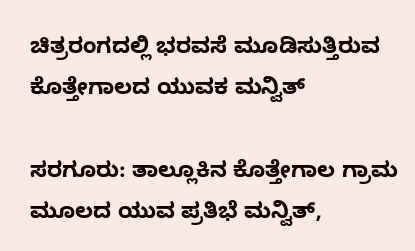ಚಿತ್ರರಂಗದಲ್ಲಿ ಭರವಸೆ ಮೂಡಿಸುತ್ತಿರುವ ಕೊತ್ತೇಗಾಲದ ಯುವಕ ಮನ್ವಿತ್

ಸರಗೂರು: ತಾಲ್ಲೂಕಿನ ಕೊತ್ತೇಗಾಲ ಗ್ರಾಮ ಮೂಲದ ಯುವ ಪ್ರತಿಭೆ ಮನ್ವಿತ್,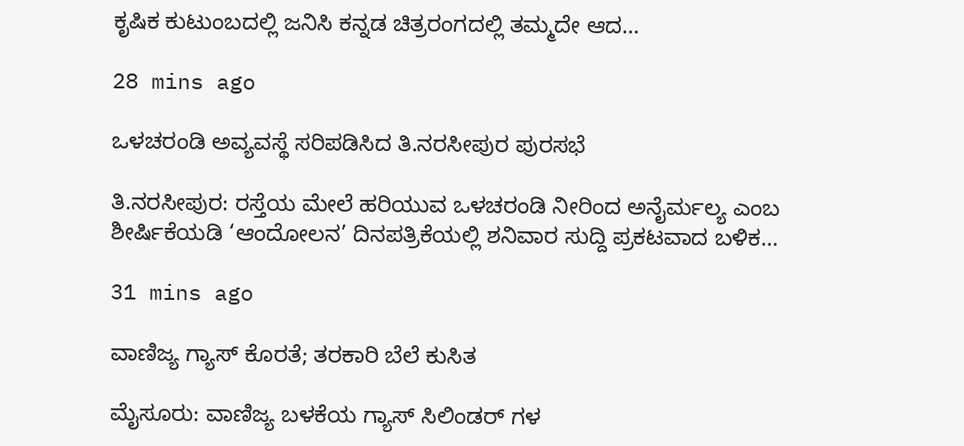ಕೃಷಿಕ ಕುಟುಂಬದಲ್ಲಿ ಜನಿಸಿ ಕನ್ನಡ ಚಿತ್ರರಂಗದಲ್ಲಿ ತಮ್ಮದೇ ಆದ…

28 mins ago

ಒಳಚರಂಡಿ ಅವ್ಯವಸ್ಥೆ ಸರಿಪಡಿಸಿದ ತಿ.ನರಸೀಪುರ ಪುರಸಭೆ

ತಿ.ನರಸೀಪುರ: ರಸ್ತೆಯ ಮೇಲೆ ಹರಿಯುವ ಒಳಚರಂಡಿ ನೀರಿಂದ ಅನೈರ್ಮಲ್ಯ ಎಂಬ ಶೀರ್ಷಿಕೆಯಡಿ ‘ಆಂದೋಲನ’ ದಿನಪತ್ರಿಕೆಯಲ್ಲಿ ಶನಿವಾರ ಸುದ್ದಿ ಪ್ರಕಟವಾದ ಬಳಿಕ…

31 mins ago

ವಾಣಿಜ್ಯ ಗ್ಯಾಸ್ ಕೊರತೆ; ತರಕಾರಿ ಬೆಲೆ ಕುಸಿತ

ಮೈಸೂರು: ವಾಣಿಜ್ಯ ಬಳಕೆಯ ಗ್ಯಾಸ್ ಸಿಲಿಂಡರ್ ಗಳ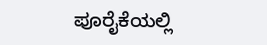ಪೂರೈಕೆಯಲ್ಲಿ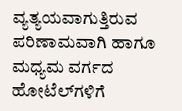ವ್ಯತ್ಯಯವಾಗುತ್ತಿರುವ ಪರಿಣಾಮವಾಗಿ ಹಾಗೂ ಮಧ್ಯಮ ವರ್ಗದ ಹೋಟೆಲ್‌ಗಳಿಗೆ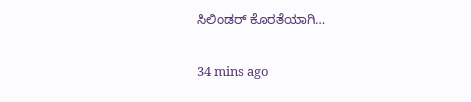ಸಿಲಿಂಡರ್ ಕೊರತೆಯಾಗಿ…

34 mins ago